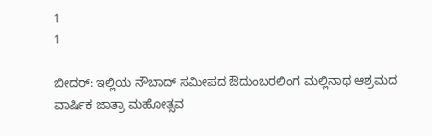1
1

ಬೀದರ್: ಇಲ್ಲಿಯ ನೌಬಾದ್ ಸಮೀಪದ ಔದುಂಬರಲಿಂಗ ಮಲ್ಲಿನಾಥ ಆಶ್ರಮದ ವಾರ್ಷಿಕ ಜಾತ್ರಾ ಮಹೋತ್ಸವ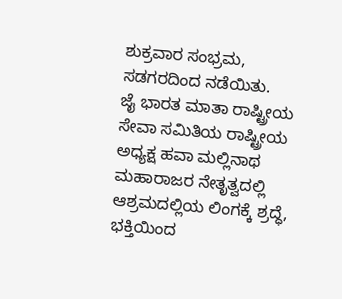ಶುಕ್ರವಾರ ಸಂಭ್ರಮ, ಸಡಗರದಿಂದ ನಡೆಯಿತು.
ಜೈ ಭಾರತ ಮಾತಾ ರಾಷ್ಟ್ರೀಯ ಸೇವಾ ಸಮಿತಿಯ ರಾಷ್ಟ್ರೀಯ ಅಧ್ಯಕ್ಷ ಹವಾ ಮಲ್ಲಿನಾಥ ಮಹಾರಾಜರ ನೇತೃತ್ವದಲ್ಲಿ ಆಶ್ರಮದಲ್ಲಿಯ ಲಿಂಗಕ್ಕೆ ಶ್ರದ್ಧೆ, ಭಕ್ತಿಯಿಂದ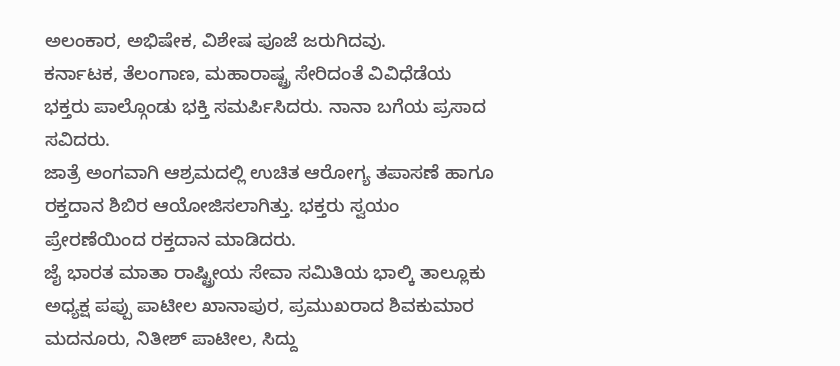ಅಲಂಕಾರ, ಅಭಿಷೇಕ, ವಿಶೇಷ ಪೂಜೆ ಜರುಗಿದವು.
ಕರ್ನಾಟಕ, ತೆಲಂಗಾಣ, ಮಹಾರಾಷ್ಟ್ರ ಸೇರಿದಂತೆ ವಿವಿಧೆಡೆಯ ಭಕ್ತರು ಪಾಲ್ಗೊಂಡು ಭಕ್ತಿ ಸಮರ್ಪಿಸಿದರು. ನಾನಾ ಬಗೆಯ ಪ್ರಸಾದ ಸವಿದರು.
ಜಾತ್ರೆ ಅಂಗವಾಗಿ ಆಶ್ರಮದಲ್ಲಿ ಉಚಿತ ಆರೋಗ್ಯ ತಪಾಸಣೆ ಹಾಗೂ ರಕ್ತದಾನ ಶಿಬಿರ ಆಯೋಜಿಸಲಾಗಿತ್ತು. ಭಕ್ತರು ಸ್ವಯಂ ಪ್ರೇರಣೆಯಿಂದ ರಕ್ತದಾನ ಮಾಡಿದರು.
ಜೈ ಭಾರತ ಮಾತಾ ರಾಷ್ಟ್ರೀಯ ಸೇವಾ ಸಮಿತಿಯ ಭಾಲ್ಕಿ ತಾಲ್ಲೂಕು ಅಧ್ಯಕ್ಷ ಪಪ್ಪು ಪಾಟೀಲ ಖಾನಾಪುರ, ಪ್ರಮುಖರಾದ ಶಿವಕುಮಾರ ಮದನೂರು, ನಿತೀಶ್ ಪಾಟೀಲ, ಸಿದ್ದು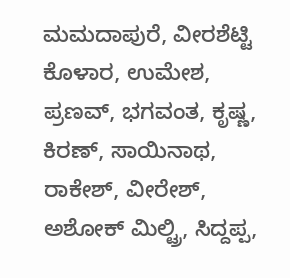ಮಮದಾಪುರೆ, ವೀರಶೆಟ್ಟಿ ಕೊಳಾರ, ಉಮೇಶ, ಪ್ರಣವ್, ಭಗವಂತ, ಕೃಷ್ಣ, ಕಿರಣ್, ಸಾಯಿನಾಥ, ರಾಕೇಶ್, ವೀರೇಶ್, ಅಶೋಕ್ ಮಿಲ್ಟ್ರಿ, ಸಿದ್ದಪ್ಪ,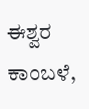ಈಶ್ವರ ಕಾಂಬಳೆ,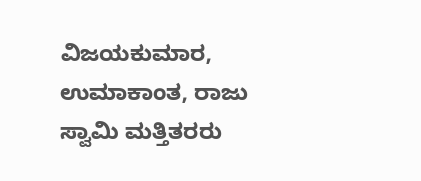ವಿಜಯಕುಮಾರ, ಉಮಾಕಾಂತ, ರಾಜು ಸ್ವಾಮಿ ಮತ್ತಿತರರು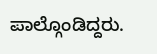ಪಾಲ್ಗೊಂಡಿದ್ದರು.